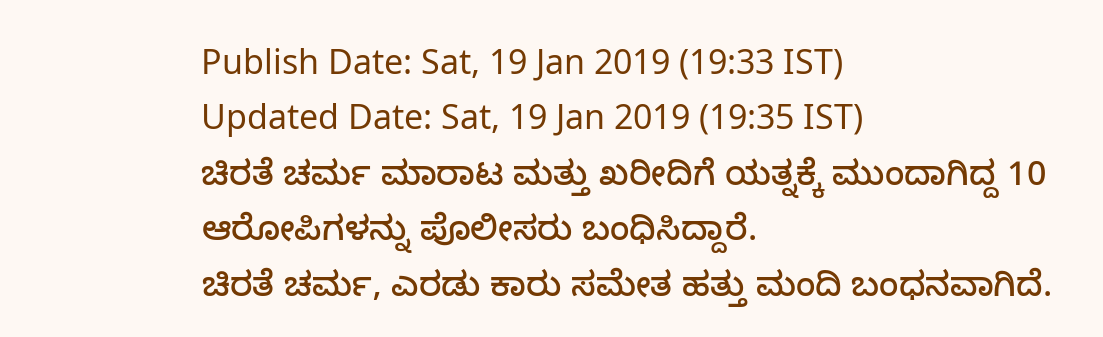Publish Date: Sat, 19 Jan 2019 (19:33 IST)
Updated Date: Sat, 19 Jan 2019 (19:35 IST)
ಚಿರತೆ ಚರ್ಮ ಮಾರಾಟ ಮತ್ತು ಖರೀದಿಗೆ ಯತ್ನಕ್ಕೆ ಮುಂದಾಗಿದ್ದ 10 ಆರೋಪಿಗಳನ್ನು ಪೊಲೀಸರು ಬಂಧಿಸಿದ್ದಾರೆ.
ಚಿರತೆ ಚರ್ಮ, ಎರಡು ಕಾರು ಸಮೇತ ಹತ್ತು ಮಂದಿ ಬಂಧನವಾಗಿದೆ.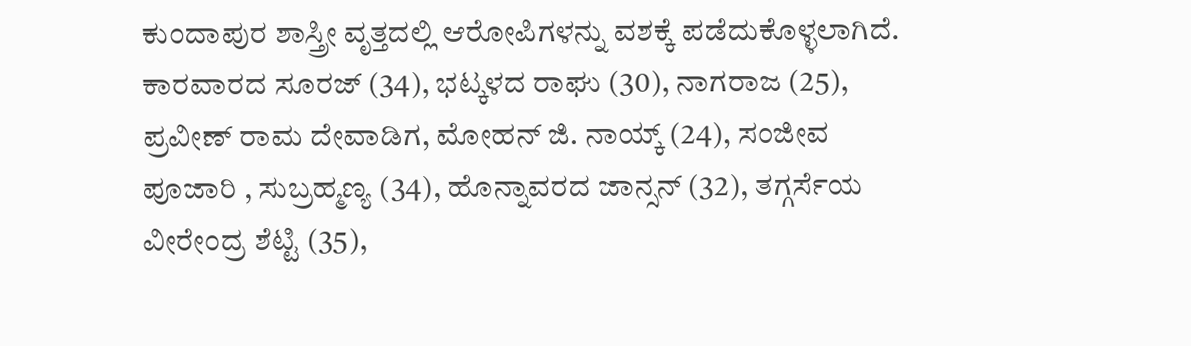ಕುಂದಾಪುರ ಶಾಸ್ತ್ರೀ ವೃತ್ತದಲ್ಲಿ ಆರೋಪಿಗಳನ್ನು ವಶಕ್ಕೆ ಪಡೆದುಕೊಳ್ಳಲಾಗಿದೆ.
ಕಾರವಾರದ ಸೂರಜ್ (34), ಭಟ್ಕಳದ ರಾಘು (30), ನಾಗರಾಜ (25), ಪ್ರವೀಣ್ ರಾಮ ದೇವಾಡಿಗ, ಮೋಹನ್ ಜಿ. ನಾಯ್ಕ್ (24), ಸಂಜೀವ ಪೂಜಾರಿ , ಸುಬ್ರಹ್ಮಣ್ಯ (34), ಹೊನ್ನಾವರದ ಜಾನ್ಸನ್ (32), ತಗ್ಗರ್ಸೆಯ ವೀರೇಂದ್ರ ಶೆಟ್ಟಿ (35),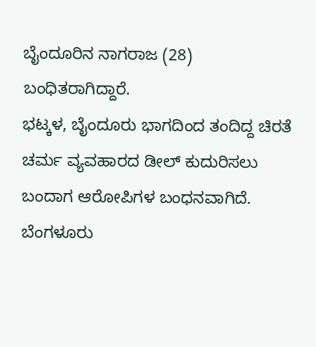ಬೈಂದೂರಿನ ನಾಗರಾಜ (28) ಬಂಧಿತರಾಗಿದ್ದಾರೆ.
ಭಟ್ಕಳ, ಬೈಂದೂರು ಭಾಗದಿಂದ ತಂದಿದ್ದ ಚಿರತೆ ಚರ್ಮ ವ್ಯವಹಾರದ ಡೀಲ್ ಕುದುರಿಸಲು ಬಂದಾಗ ಆರೋಪಿಗಳ ಬಂಧನವಾಗಿದೆ.
ಬೆಂಗಳೂರು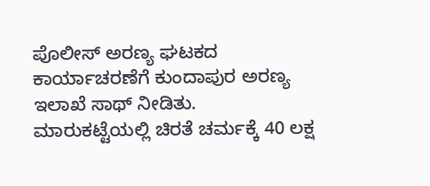ಪೊಲೀಸ್ ಅರಣ್ಯ ಘಟಕದ ಕಾರ್ಯಾಚರಣೆಗೆ ಕುಂದಾಪುರ ಅರಣ್ಯ ಇಲಾಖೆ ಸಾಥ್ ನೀಡಿತು.
ಮಾರುಕಟ್ಟೆಯಲ್ಲಿ ಚಿರತೆ ಚರ್ಮಕ್ಕೆ 40 ಲಕ್ಷ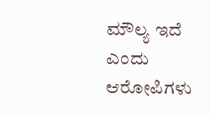ಮೌಲ್ಯ ಇದೆ ಎಂದು ಆರೋಪಿಗಳು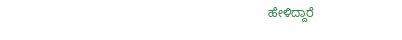ಹೇಳಿದ್ದಾರೆ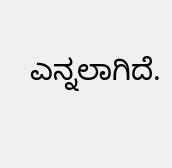ಎನ್ನಲಾಗಿದೆ.